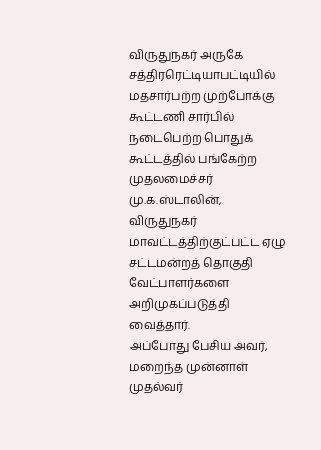விருதுநகர் அருகே சத்திரரெட்டியாபட்டியில் மதசார்பற்ற முற்போக்கு கூட்டணி சார்பில் நடைபெற்ற பொதுக் கூட்டத்தில் பங்கேற்ற முதலமைச்சர் மு.க.ஸ்டாலின், விருதுநகர் மாவட்டத்திற்குட்பட்ட ஏழு சட்டமன்றத் தொகுதி வேட்பாளர்களை அறிமுகப்படுத்தி வைத்தார்.
அப்போது பேசிய அவர், மறைந்த முன்னாள் முதல்வர்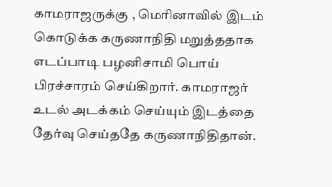காமராஜருக்கு , மெரினாவில் இடம் கொடுக்க கருணாநிதி மறுத்ததாக எடப்பாடி பழனிசாமி பொய் பிரச்சாரம் செய்கிறார். காமராஜர் உடல் அடக்கம் செய்யும் இடத்தை தேர்வு செய்ததே கருணாநிதிதான்.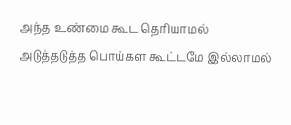அந்த உண்மை கூட தெரியாமல் அடுத்தடுத்த பொய்கள கூட்டமே இல்லாமல்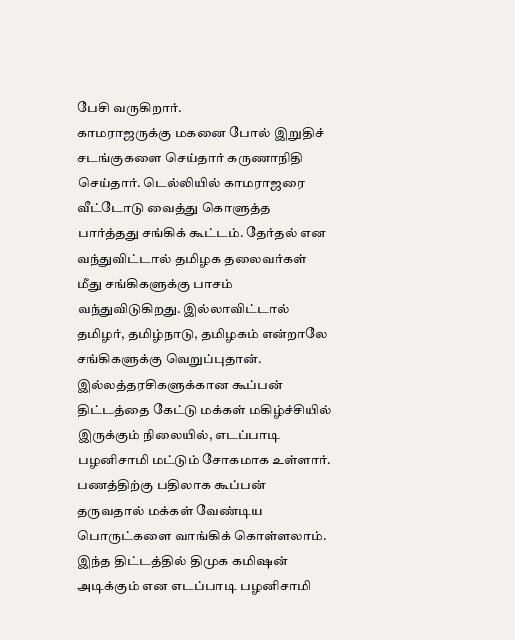பேசி வருகிறார்.
காமராஜருக்கு மகனை போல் இறுதிச் சடங்குகளை செய்தார் கருணாநிதி செய்தார். டெல்லியில் காமராஜரை வீட்டோடு வைத்து கொளுத்த பார்த்தது சங்கிக் கூட்டம். தேர்தல் என வந்துவிட்டால் தமிழக தலைவர்கள் மீது சங்கிகளுக்கு பாசம் வந்துவிடுகிறது. இல்லாவிட்டால் தமிழர், தமிழ்நாடு, தமிழகம் என்றாலே சங்கிகளுக்கு வெறுப்புதான்.
இல்லத்தரசிகளுக்கான கூப்பன் திட்டத்தை கேட்டு மக்கள் மகிழ்ச்சியில் இருக்கும் நிலையில், எடப்பாடி பழனிசாமி மட்டும் சோகமாக உள்ளார். பணத்திற்கு பதிலாக கூப்பன் தருவதால் மக்கள் வேண்டிய பொருட்களை வாங்கிக் கொள்ளலாம். இந்த திட்டத்தில் திமுக கமிஷன் அடிக்கும் என எடப்பாடி பழனிசாமி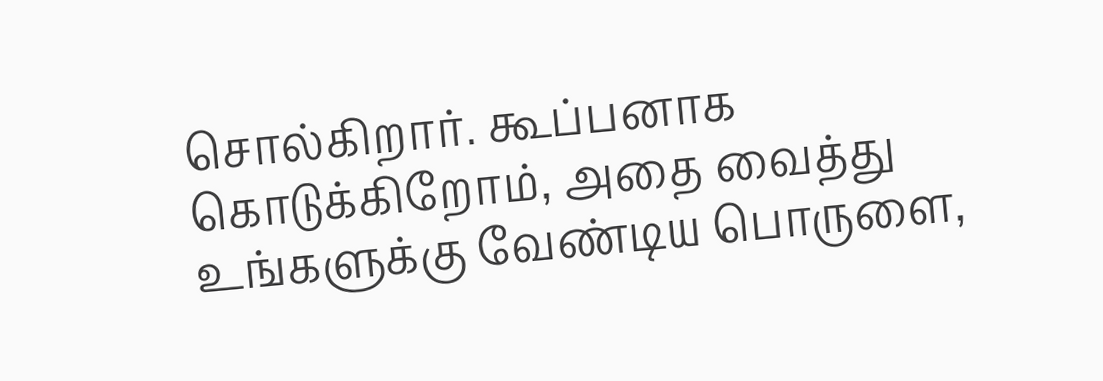சொல்கிறார். கூப்பனாக கொடுக்கிறோம், அதை வைத்து உங்களுக்கு வேண்டிய பொருளை,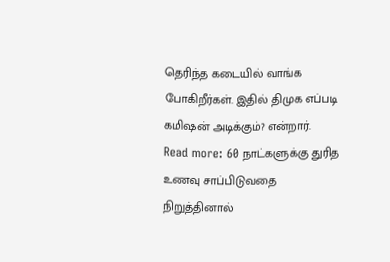தெரிந்த கடையில் வாங்க போகிறீர்கள். இதில் திமுக எப்படி கமிஷன் அடிக்கும்? என்றார்.
Read more: 60 நாட்களுக்கு துரித உணவு சாப்பிடுவதை நிறுத்தினால்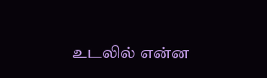உடலில் என்ன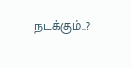நடக்கும்..?